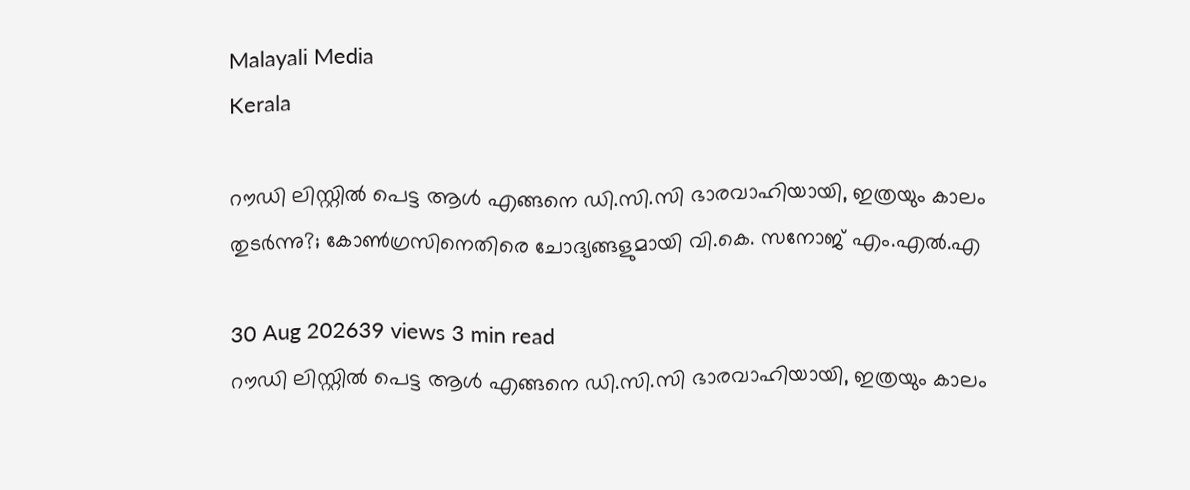Malayali Media
Kerala

റൗഡി ലിസ്റ്റിൽ പെട്ട ആൾ എങ്ങനെ ഡി.സി.സി ഭാരവാഹിയായി, ഇത്രയും കാലം തുടർന്നു?; കോൺഗ്രസിനെതിരെ ചോദ്യങ്ങളുമായി വി.കെ. സനോജ് എം.എൽ.എ

30 Aug 202639 views 3 min read
റൗഡി ലിസ്റ്റിൽ പെട്ട ആൾ എങ്ങനെ ഡി.സി.സി ഭാരവാഹിയായി, ഇത്രയും കാലം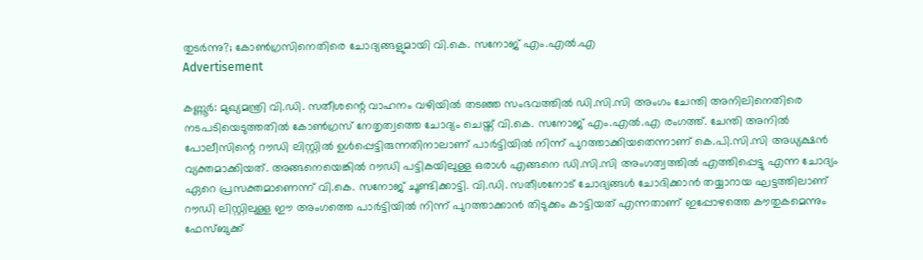തുടർന്നു?; കോൺഗ്രസിനെതിരെ ചോദ്യങ്ങളുമായി വി.കെ. സനോജ് എം.എൽ.എ
Advertisement

കണ്ണൂർ: മുഖ്യമന്ത്രി വി.ഡി. സതീശന്റെ വാഹനം വഴിയിൽ തടഞ്ഞ സംഭവത്തിൽ ഡി.സി.സി അംഗം ചേന്തി അനിലിനെതിരെ നടപടിയെടുത്തതിൽ കോൺഗ്രസ് നേതൃത്വത്തെ ചോദ്യം ചെയ്ത് വി.കെ. സനോജ് എം.എൽ.എ രംഗത്ത്. ചേന്തി അനിൽ പോലീസിന്റെ റൗഡി ലിസ്റ്റിൽ ഉൾപ്പെട്ടിരുന്നതിനാലാണ് പാർട്ടിയിൽ നിന്ന് പുറത്താക്കിയതെന്നാണ് കെ.പി.സി.സി അധ്യക്ഷൻ വ്യക്തമാക്കിയത്. അങ്ങനെയെങ്കിൽ റൗഡി പട്ടികയിലുള്ള ഒരാൾ എങ്ങനെ ഡി.സി.സി അംഗത്വത്തിൽ എത്തിപ്പെട്ടു എന്ന ചോദ്യം ഏറെ പ്രസക്തമാണെന്ന് വി.കെ. സനോജ് ചൂണ്ടിക്കാട്ടി. വി.ഡി. സതീശനോട് ചോദ്യങ്ങൾ ചോദിക്കാൻ തയ്യാറായ ഘട്ടത്തിലാണ് റൗഡി ലിസ്റ്റിലുള്ള ഈ അംഗത്തെ പാർട്ടിയിൽ നിന്ന് പുറത്താക്കാൻ തിടുക്കം കാട്ടിയത് എന്നതാണ് ഇപ്പോഴത്തെ കൗതുകമെന്നും ഫേസ്ബുക്ക്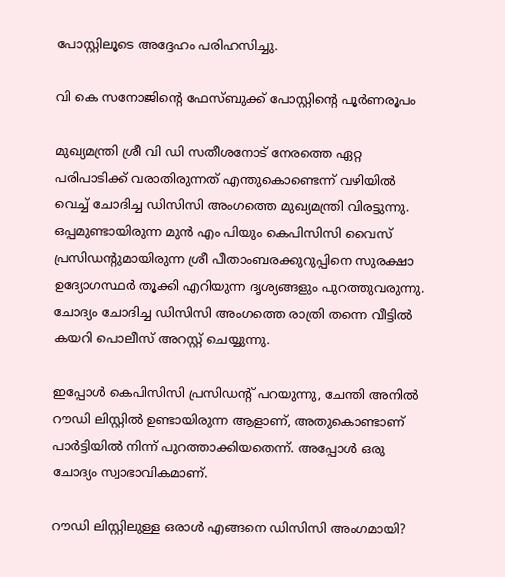പോസ്റ്റിലൂടെ അദ്ദേഹം പരിഹസിച്ചു.

വി കെ സനോജിന്റെ ഫേസ്ബുക്ക് പോസ്റ്റിന്റെ പൂര്‍ണരൂപം

മുഖ്യമന്ത്രി ശ്രീ വി ഡി സതീശനോട് നേരത്തെ ഏറ്റ പരിപാടിക്ക് വരാതിരുന്നത് എന്തുകൊണ്ടെന്ന് വഴിയില്‍ വെച്ച് ചോദിച്ച ഡിസിസി അംഗത്തെ മുഖ്യമന്ത്രി വിരട്ടുന്നു. ഒപ്പമുണ്ടായിരുന്ന മുന്‍ എം പിയും കെപിസിസി വൈസ് പ്രസിഡന്റുമായിരുന്ന ശ്രീ പീതാംബരക്കുറുപ്പിനെ സുരക്ഷാ ഉദ്യോഗസ്ഥര്‍ തൂക്കി എറിയുന്ന ദൃശ്യങ്ങളും പുറത്തുവരുന്നു. ചോദ്യം ചോദിച്ച ഡിസിസി അംഗത്തെ രാത്രി തന്നെ വീട്ടില്‍ കയറി പൊലീസ് അറസ്റ്റ് ചെയ്യുന്നു.

ഇപ്പോള്‍ കെപിസിസി പ്രസിഡന്റ് പറയുന്നു, ചേന്തി അനില്‍ റൗഡി ലിസ്റ്റില്‍ ഉണ്ടായിരുന്ന ആളാണ്, അതുകൊണ്ടാണ് പാര്‍ട്ടിയില്‍ നിന്ന് പുറത്താക്കിയതെന്ന്. അപ്പോള്‍ ഒരു ചോദ്യം സ്വാഭാവികമാണ്.

റൗഡി ലിസ്റ്റിലുള്ള ഒരാള്‍ എങ്ങനെ ഡിസിസി അംഗമായി?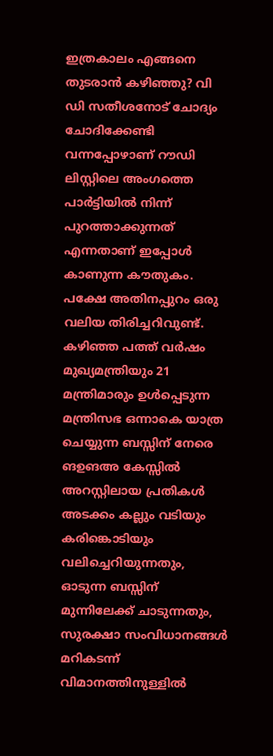ഇത്രകാലം എങ്ങനെ തുടരാന്‍ കഴിഞ്ഞു? വി ഡി സതീശനോട് ചോദ്യം ചോദിക്കേണ്ടി വന്നപ്പോഴാണ് റൗഡി ലിസ്റ്റിലെ അംഗത്തെ പാര്‍ട്ടിയില്‍ നിന്ന് പുറത്താക്കുന്നത് എന്നതാണ് ഇപ്പോള്‍ കാണുന്ന കൗതുകം. പക്ഷേ അതിനപ്പുറം ഒരു വലിയ തിരിച്ചറിവുണ്ട്. കഴിഞ്ഞ പത്ത് വര്‍ഷം മുഖ്യമന്ത്രിയും 21 മന്ത്രിമാരും ഉള്‍പ്പെടുന്ന മന്ത്രിസഭ ഒന്നാകെ യാത്ര ചെയ്യുന്ന ബസ്സിന് നേരെ ങഉങഅ കേസ്സില്‍ അറസ്റ്റിലായ പ്രതികള്‍ അടക്കം കല്ലും വടിയും കരിങ്കൊടിയും വലിച്ചെറിയുന്നതും, ഓടുന്ന ബസ്സിന് മുന്നിലേക്ക് ചാടുന്നതും, സുരക്ഷാ സംവിധാനങ്ങള്‍ മറികടന്ന് വിമാനത്തിനുള്ളില്‍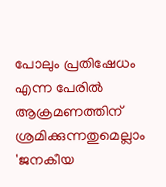പോലും പ്രതിഷേധം എന്ന പേരില്‍ ആക്രമണത്തിന് ശ്രമിക്കുന്നതുമെല്ലാം 'ജനകീയ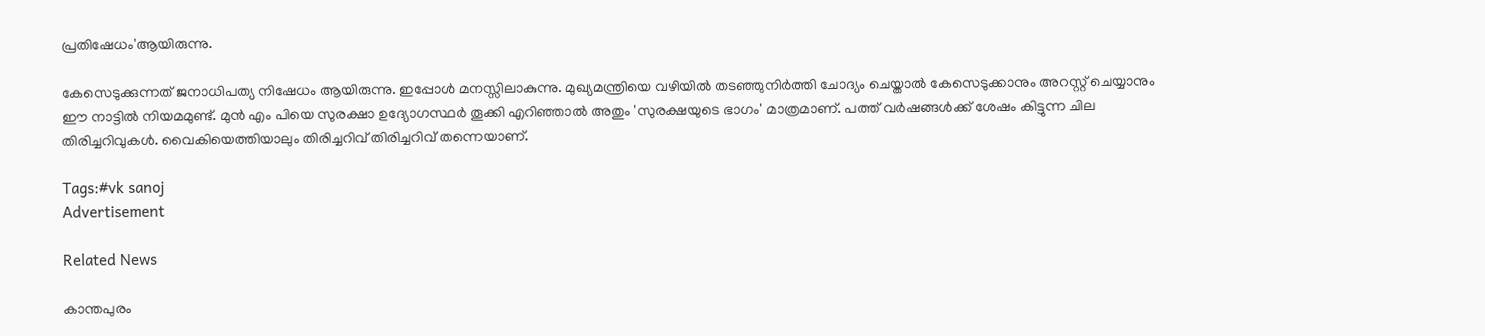പ്രതിഷേധം'ആയിരുന്നു.

കേസെടുക്കുന്നത് ജനാധിപത്യ നിഷേധം ആയിരുന്നു. ഇപ്പോള്‍ മനസ്സിലാകുന്നു. മുഖ്യമന്ത്രിയെ വഴിയില്‍ തടഞ്ഞുനിര്‍ത്തി ചോദ്യം ചെയ്താല്‍ കേസെടുക്കാനും അറസ്റ്റ് ചെയ്യാനും ഈ നാട്ടില്‍ നിയമമുണ്ട്. മുന്‍ എം പിയെ സുരക്ഷാ ഉദ്യോഗസ്ഥര്‍ തൂക്കി എറിഞ്ഞാല്‍ അതും 'സുരക്ഷയുടെ ഭാഗം' മാത്രമാണ്. പത്ത് വര്‍ഷങ്ങള്‍ക്ക് ശേഷം കിട്ടുന്ന ചില തിരിച്ചറിവുകള്‍. വൈകിയെത്തിയാലും തിരിച്ചറിവ് തിരിച്ചറിവ് തന്നെയാണ്.

Tags:#vk sanoj
Advertisement

Related News

കാന്തപുരം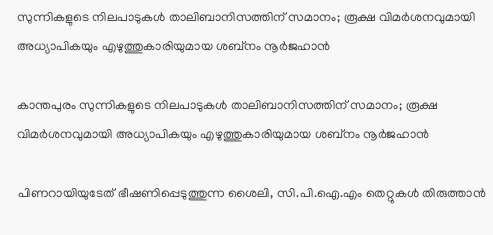സുന്നികളുടെ നിലപാടുകൾ താലിബാനിസത്തിന് സമാനം; രൂക്ഷ വിമർശനവുമായി അധ്യാപികയും എഴുത്തുകാരിയുമായ ശബ്നം നൂർജഹാൻ

കാന്തപുരം സുന്നികളുടെ നിലപാടുകൾ താലിബാനിസത്തിന് സമാനം; രൂക്ഷ വിമർശനവുമായി അധ്യാപികയും എഴുത്തുകാരിയുമായ ശബ്നം നൂർജഹാൻ

പിണറായിയുടേത് ഭീഷണിപ്പെടുത്തുന്ന ശൈലി, സി.പി.ഐ.എം തെറ്റുകൾ തിരുത്താൻ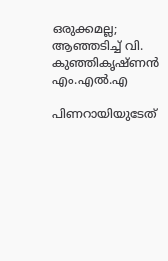ഒരുക്കമല്ല; ആഞ്ഞടിച്ച് വി. കുഞ്ഞികൃഷ്ണൻ എം.എൽ.എ

പിണറായിയുടേത്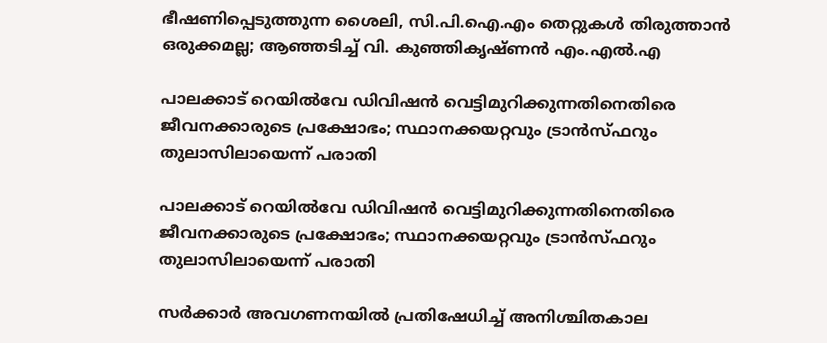ഭീഷണിപ്പെടുത്തുന്ന ശൈലി, സി.പി.ഐ.എം തെറ്റുകൾ തിരുത്താൻ ഒരുക്കമല്ല; ആഞ്ഞടിച്ച് വി. കുഞ്ഞികൃഷ്ണൻ എം.എൽ.എ

പാലക്കാട് റെയിൽവേ ഡിവിഷൻ വെട്ടിമുറിക്കുന്നതിനെതിരെ ജീവനക്കാരുടെ പ്രക്ഷോഭം; സ്ഥാനക്കയറ്റവും ട്രാൻസ്ഫറും തുലാസിലായെന്ന് പരാതി

പാലക്കാട് റെയിൽവേ ഡിവിഷൻ വെട്ടിമുറിക്കുന്നതിനെതിരെ ജീവനക്കാരുടെ പ്രക്ഷോഭം; സ്ഥാനക്കയറ്റവും ട്രാൻസ്ഫറും തുലാസിലായെന്ന് പരാതി

സർക്കാർ അവഗണനയിൽ പ്രതിഷേധിച്ച് അനിശ്ചിതകാല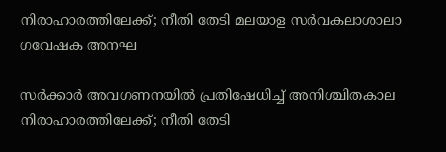നിരാഹാരത്തിലേക്ക്; നീതി തേടി മലയാള സർവകലാശാലാ ഗവേഷക അനഘ

സർക്കാർ അവഗണനയിൽ പ്രതിഷേധിച്ച് അനിശ്ചിതകാല നിരാഹാരത്തിലേക്ക്; നീതി തേടി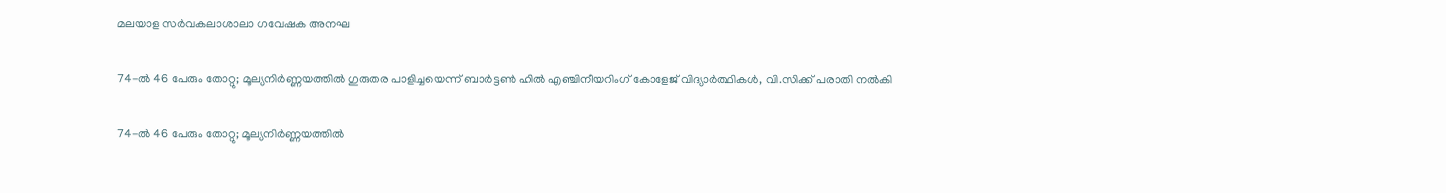മലയാള സർവകലാശാലാ ഗവേഷക അനഘ

74-ൽ 46 പേരും തോറ്റു; മൂല്യനിർണ്ണയത്തിൽ ഗുരുതര പാളിച്ചയെന്ന് ബാർട്ടൺ ഹിൽ എഞ്ചിനീയറിംഗ് കോളേജ് വിദ്യാർത്ഥികൾ, വി.സിക്ക് പരാതി നൽകി

74-ൽ 46 പേരും തോറ്റു; മൂല്യനിർണ്ണയത്തിൽ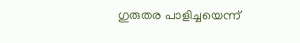ഗുരുതര പാളിച്ചയെന്ന്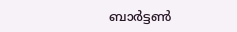ബാർട്ടൺ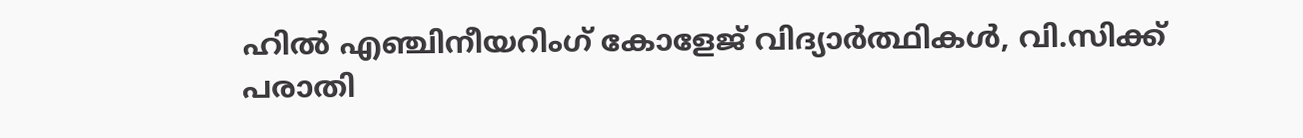ഹിൽ എഞ്ചിനീയറിംഗ് കോളേജ് വിദ്യാർത്ഥികൾ, വി.സിക്ക് പരാതി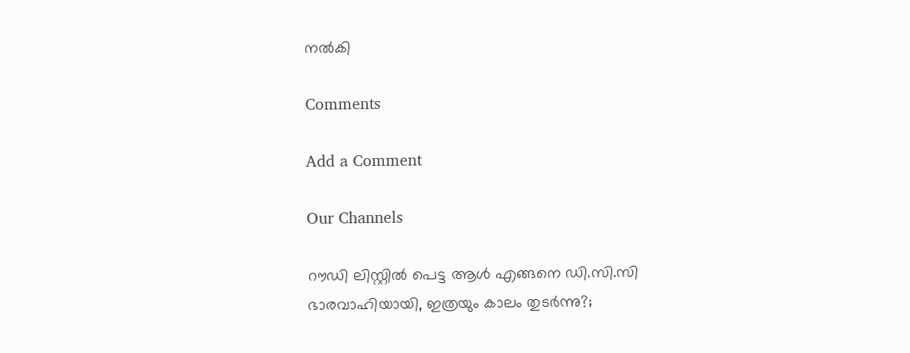നൽകി

Comments

Add a Comment

Our Channels

റൗഡി ലിസ്റ്റിൽ പെട്ട ആൾ എങ്ങനെ ഡി.സി.സി ഭാരവാഹിയായി, ഇത്രയും കാലം തുടർന്നു?;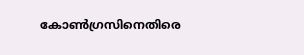കോൺഗ്രസിനെതിരെ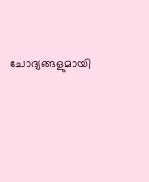ചോദ്യങ്ങളുമായി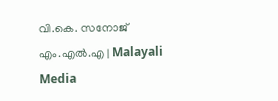വി.കെ. സനോജ് എം.എൽ.എ | Malayali Media